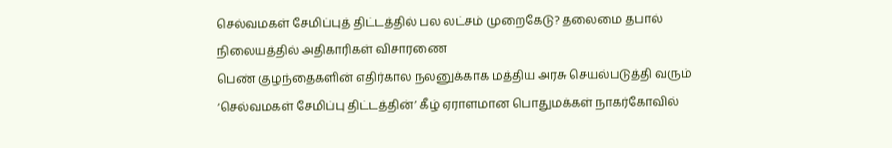செல்வமகள் சேமிப்புத் திட்டத்தில் பல லட்சம் முறைகேடு? தலைமை தபால் நிலையத்தில் அதிகாரிகள் விசாரணை
பெண் குழந்தைகளின் எதிர்கால நலனுக்காக மத்திய அரசு செயல்படுத்தி வரும் ‘செல்வமகள் சேமிப்பு திட்டத்தின்’ கீழ் ஏராளமான பொதுமக்கள் நாகர்கோவில்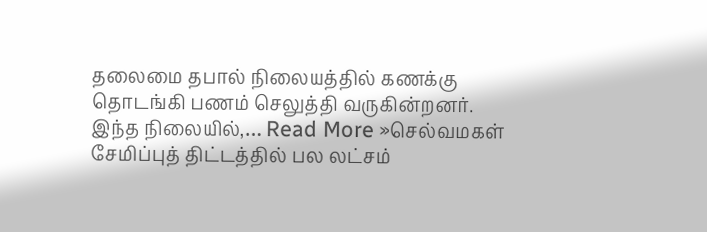தலைமை தபால் நிலையத்தில் கணக்கு தொடங்கி பணம் செலுத்தி வருகின்றனர். இந்த நிலையில்,… Read More »செல்வமகள் சேமிப்புத் திட்டத்தில் பல லட்சம்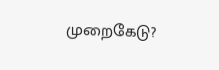முறைகேடு?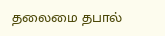தலைமை தபால்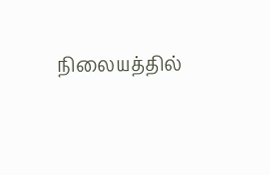நிலையத்தில்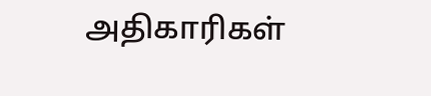அதிகாரிகள்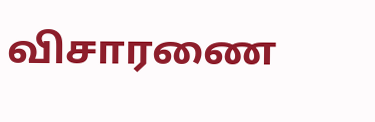விசாரணை